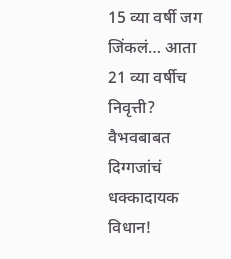15 व्या वर्षी जग जिंकलं… आता 21 व्या वर्षीच निवृत्ती? वैभवबाबत दिग्गजांचं धक्कादायक विधान!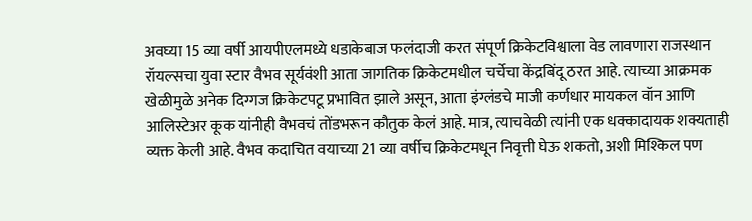अवघ्या 15 व्या वर्षी आयपीएलमध्ये धडाकेबाज फलंदाजी करत संपूर्ण क्रिकेटविश्वाला वेड लावणारा राजस्थान रॉयल्सचा युवा स्टार वैभव सूर्यवंशी आता जागतिक क्रिकेटमधील चर्चेचा केंद्रबिंदू ठरत आहे. त्याच्या आक्रमक खेळीमुळे अनेक दिग्गज क्रिकेटपटू प्रभावित झाले असून, आता इंग्लंडचे माजी कर्णधार मायकल वॉन आणि आलिस्टेअर कूक यांनीही वैभवचं तोंडभरून कौतुक केलं आहे. मात्र, त्याचवेळी त्यांनी एक धक्कादायक शक्यताही व्यक्त केली आहे. वैभव कदाचित वयाच्या 21 व्या वर्षीच क्रिकेटमधून निवृत्ती घेऊ शकतो, अशी मिश्किल पण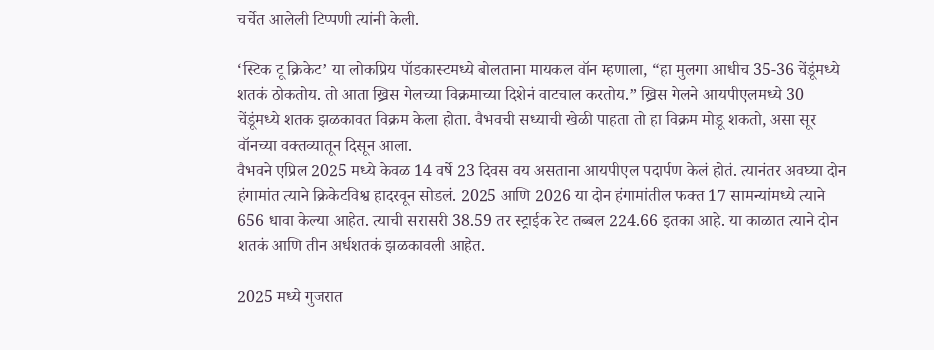चर्चेत आलेली टिप्पणी त्यांनी केली.

‘स्टिक टू क्रिकेट’ या लोकप्रिय पॉडकास्टमध्ये बोलताना मायकल वॉन म्हणाला, “हा मुलगा आधीच 35-36 चेंडूंमध्ये शतकं ठोकतोय. तो आता ख्रिस गेलच्या विक्रमाच्या दिशेनं वाटचाल करतोय.” ख्रिस गेलने आयपीएलमध्ये 30 चेंडूंमध्ये शतक झळकावत विक्रम केला होता. वैभवची सध्याची खेळी पाहता तो हा विक्रम मोडू शकतो, असा सूर वॉनच्या वक्तव्यातून दिसून आला.
वैभवने एप्रिल 2025 मध्ये केवळ 14 वर्षे 23 दिवस वय असताना आयपीएल पदार्पण केलं होतं. त्यानंतर अवघ्या दोन हंगामांत त्याने क्रिकेटविश्व हादरवून सोडलं. 2025 आणि 2026 या दोन हंगामांतील फक्त 17 सामन्यांमध्ये त्याने 656 धावा केल्या आहेत. त्याची सरासरी 38.59 तर स्ट्राईक रेट तब्बल 224.66 इतका आहे. या काळात त्याने दोन शतकं आणि तीन अर्धशतकं झळकावली आहेत.

2025 मध्ये गुजरात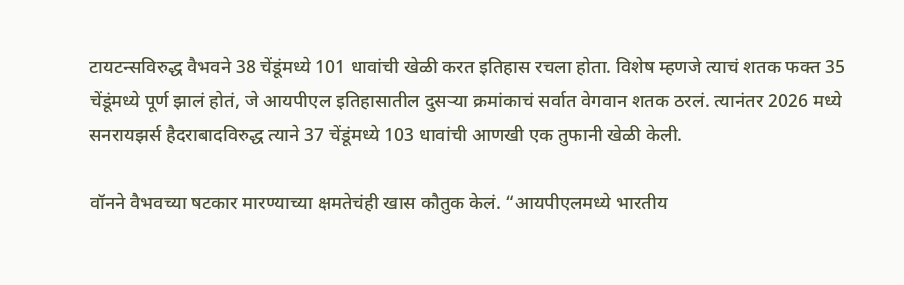टायटन्सविरुद्ध वैभवने 38 चेंडूंमध्ये 101 धावांची खेळी करत इतिहास रचला होता. विशेष म्हणजे त्याचं शतक फक्त 35 चेंडूंमध्ये पूर्ण झालं होतं, जे आयपीएल इतिहासातील दुसऱ्या क्रमांकाचं सर्वात वेगवान शतक ठरलं. त्यानंतर 2026 मध्ये सनरायझर्स हैदराबादविरुद्ध त्याने 37 चेंडूंमध्ये 103 धावांची आणखी एक तुफानी खेळी केली.

वॉनने वैभवच्या षटकार मारण्याच्या क्षमतेचंही खास कौतुक केलं. “आयपीएलमध्ये भारतीय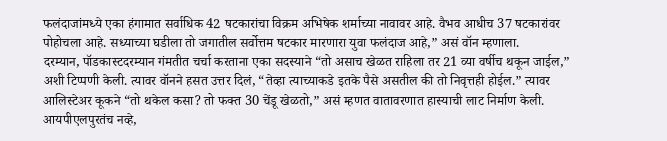फलंदाजांमध्ये एका हंगामात सर्वाधिक 42 षटकारांचा विक्रम अभिषेक शर्माच्या नावावर आहे. वैभव आधीच 37 षटकारांवर पोहोचला आहे. सध्याच्या घडीला तो जगातील सर्वोत्तम षटकार मारणारा युवा फलंदाज आहे,” असं वॉन म्हणाला.
दरम्यान, पॉडकास्टदरम्यान गंमतीत चर्चा करताना एका सदस्याने “तो असाच खेळत राहिला तर 21 व्या वर्षीच थकून जाईल,” अशी टिप्पणी केली. त्यावर वॉनने हसत उत्तर दिलं, “तेव्हा त्याच्याकडे इतके पैसे असतील की तो निवृत्तही होईल.” त्यावर आलिस्टेअर कूकने “तो थकेल कसा? तो फक्त 30 चेंडू खेळतो,” असं म्हणत वातावरणात हास्याची लाट निर्माण केली.
आयपीएलपुरतंच नव्हे,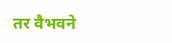तर वैभवने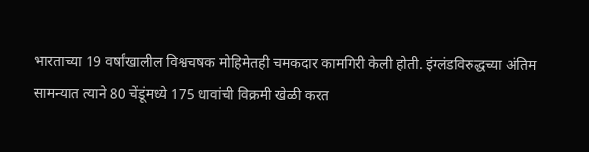भारताच्या 19 वर्षांखालील विश्वचषक मोहिमेतही चमकदार कामगिरी केली होती. इंग्लंडविरुद्धच्या अंतिम सामन्यात त्याने 80 चेंडूंमध्ये 175 धावांची विक्रमी खेळी करत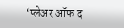‘प्लेअर ऑफ द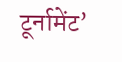टूर्नामेंट’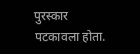पुरस्कार पटकावला होता.